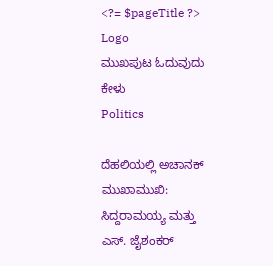<?= $pageTitle ?>
Logo
ಮುಖಪುಟ ಓದುವುದು ಕೇಳು
Politics

ದೆಹಲಿಯಲ್ಲಿ ಅಚಾನಕ್ ಮುಖಾಮುಖಿ: ಸಿದ್ದರಾಮಯ್ಯ ಮತ್ತು ಎಸ್. ಜೈಶಂಕರ್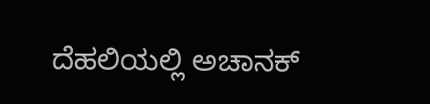ದೆಹಲಿಯಲ್ಲಿ ಅಚಾನಕ್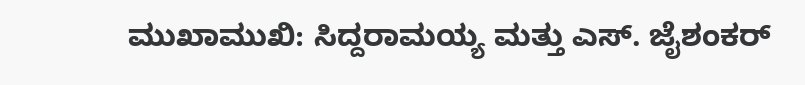ಮುಖಾಮುಖಿ: ಸಿದ್ದರಾಮಯ್ಯ ಮತ್ತು ಎಸ್. ಜೈಶಂಕರ್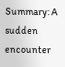Summary: A sudden encounter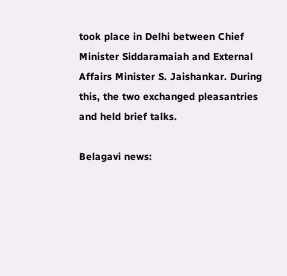took place in Delhi between Chief Minister Siddaramaiah and External Affairs Minister S. Jaishankar. During this, the two exchanged pleasantries and held brief talks.

Belagavi news: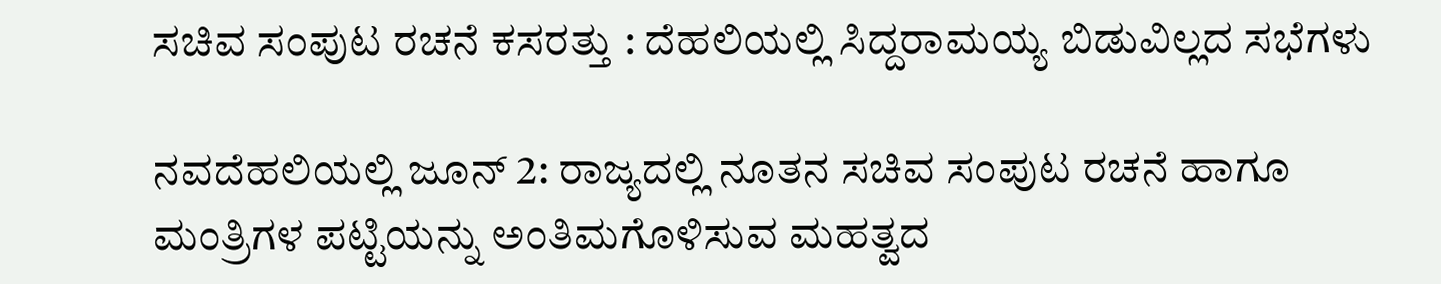ಸಚಿವ ಸಂಪುಟ ರಚನೆ ಕಸರತ್ತು : ದೆಹಲಿಯಲ್ಲಿ ಸಿದ್ದರಾಮಯ್ಯ ಬಿಡುವಿಲ್ಲದ ಸಭೆಗಳು

ನವದೆಹಲಿಯಲ್ಲಿ ಜೂನ್ 2: ರಾಜ್ಯದಲ್ಲಿ ನೂತನ ಸಚಿವ ಸಂಪುಟ ರಚನೆ ಹಾಗೂ ಮಂತ್ರಿಗಳ ಪಟ್ಟಿಯನ್ನು ಅಂತಿಮಗೊಳಿಸುವ ಮಹತ್ವದ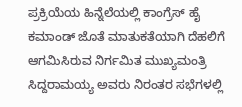ಪ್ರಕ್ರಿಯೆಯ ಹಿನ್ನೆಲೆಯಲ್ಲಿ ಕಾಂಗ್ರೆಸ್ ಹೈ ಕಮಾಂಡ್ ಜೊತೆ ಮಾತುಕತೆಯಾಗಿ ದೆಹಲಿಗೆ ಆಗಮಿಸಿರುವ ನಿರ್ಗಮಿತ ಮುಖ್ಯಮಂತ್ರಿ ಸಿದ್ದರಾಮಯ್ಯ ಅವರು ನಿರಂತರ ಸಭೆಗಳಲ್ಲಿ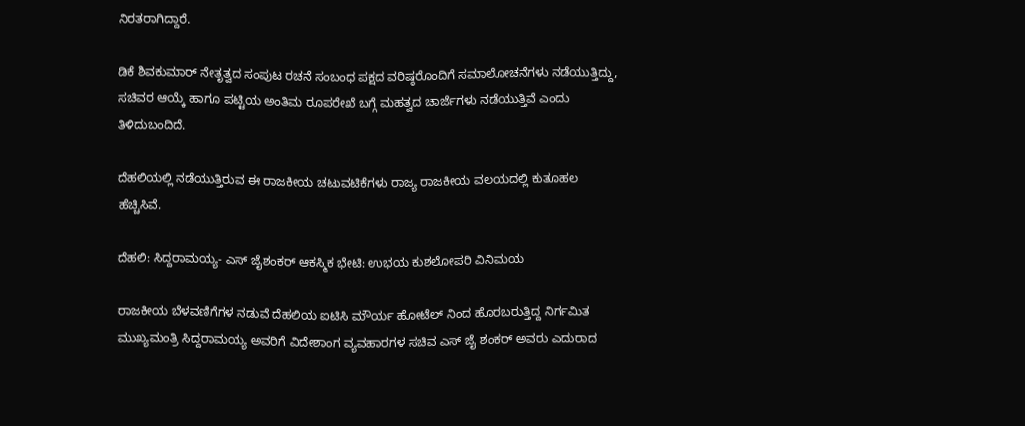ನಿರತರಾಗಿದ್ದಾರೆ.

ಡಿಕೆ ಶಿವಕುಮಾರ್ ನೇತೃತ್ವದ ಸಂಪುಟ ರಚನೆ ಸಂಬಂಧ ಪಕ್ಷದ ವರಿಷ್ಠರೊಂದಿಗೆ ಸಮಾಲೋಚನೆಗಳು ನಡೆಯುತ್ತಿದ್ದು, ಸಚಿವರ ಆಯ್ಕೆ ಹಾಗೂ ಪಟ್ಟಿಯ ಅಂತಿಮ ರೂಪರೇಖೆ ಬಗ್ಗೆ ಮಹತ್ವದ ಚಾರ್ಜೆಗಳು ನಡೆಯುತ್ತಿವೆ ಎಂದು ತಿಳಿದುಬಂದಿದೆ.

ದೆಹಲಿಯಲ್ಲಿ ನಡೆಯುತ್ತಿರುವ ಈ ರಾಜಕೀಯ ಚಟುವಟಿಕೆಗಳು ರಾಜ್ಯ ರಾಜಕೀಯ ವಲಯದಲ್ಲಿ ಕುತೂಹಲ ಹೆಚ್ಚಿಸಿವೆ.

ದೆಹಲಿ: ಸಿದ್ದರಾಮಯ್ಯ- ಎಸ್ ಜೈಶಂಕರ್ ಆಕಸ್ಮಿಕ ಭೇಟಿ: ಉಭಯ ಕುಶಲೋಪರಿ ವಿನಿಮಯ

ರಾಜಕೀಯ ಬೆಳವಣಿಗೆಗಳ ನಡುವೆ ದೆಹಲಿಯ ಐಟಿಸಿ ಮೌರ್ಯ ಹೋಟೆಲ್ ನಿಂದ ಹೊರಬರುತ್ತಿದ್ದ ನಿರ್ಗಮಿತ ಮುಖ್ಯಮಂತ್ರಿ ಸಿದ್ದರಾಮಯ್ಯ ಅವರಿಗೆ ವಿದೇಶಾಂಗ ವ್ಯವಹಾರಗಳ ಸಚಿವ ಎಸ್ ಜೈ ಶಂಕರ್ ಅವರು ಎದುರಾದ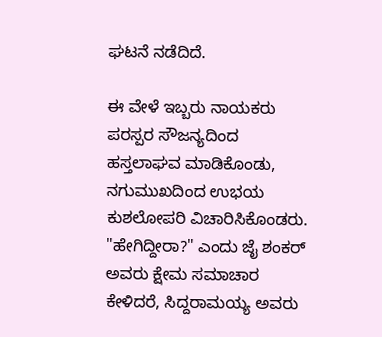ಘಟನೆ ನಡೆದಿದೆ.

ಈ ವೇಳೆ ಇಬ್ಬರು ನಾಯಕರು ಪರಸ್ಪರ ಸೌಜನ್ಯದಿಂದ ಹಸ್ತಲಾಘವ ಮಾಡಿಕೊಂಡು, ನಗುಮುಖದಿಂದ ಉಭಯ ಕುಶಲೋಪರಿ ವಿಚಾರಿಸಿಕೊಂಡರು. "ಹೇಗಿದ್ದೀರಾ?" ಎಂದು ಜೈ ಶಂಕರ್ ಅವರು ಕ್ಷೇಮ ಸಮಾಚಾರ ಕೇಳಿದರೆ, ಸಿದ್ದರಾಮಯ್ಯ ಅವರು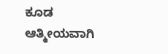ಕೂಡ ಆತ್ಮೀಯವಾಗಿ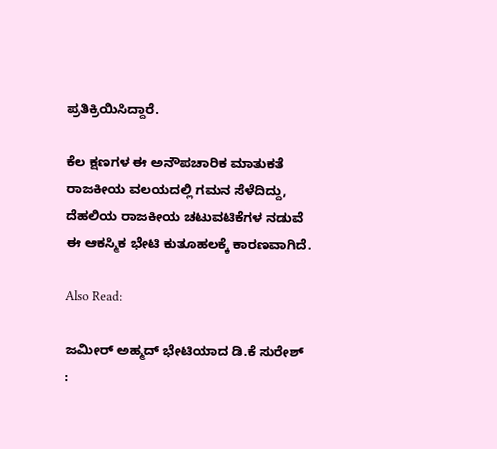ಪ್ರತಿಕ್ರಿಯಿಸಿದ್ದಾರೆ.

ಕೆಲ ಕ್ಷಣಗಳ ಈ ಅನೌಪಚಾರಿಕ ಮಾತುಕತೆ ರಾಜಕೀಯ ವಲಯದಲ್ಲಿ ಗಮನ ಸೆಳೆದಿದ್ದು, ದೆಹಲಿಯ ರಾಜಕೀಯ ಚಟುವಟಿಕೆಗಳ ನಡುವೆ ಈ ಆಕಸ್ಮಿಕ ಭೇಟಿ ಕುತೂಹಲಕ್ಕೆ ಕಾರಣವಾಗಿದೆ.

Also Read:

ಜಮೀರ್ ಅಹ್ಮದ್ ಭೇಟಿಯಾದ ಡಿ.ಕೆ ಸುರೇಶ್ :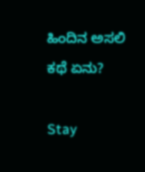ಹಿಂದಿನ ಅಸಲಿ ಕಥೆ ಏನು?

Stay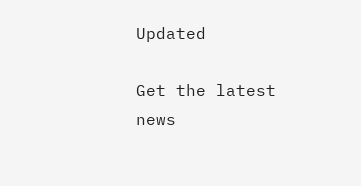Updated

Get the latest news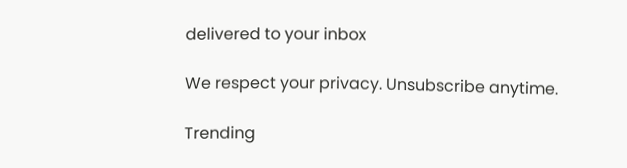delivered to your inbox

We respect your privacy. Unsubscribe anytime.

Trending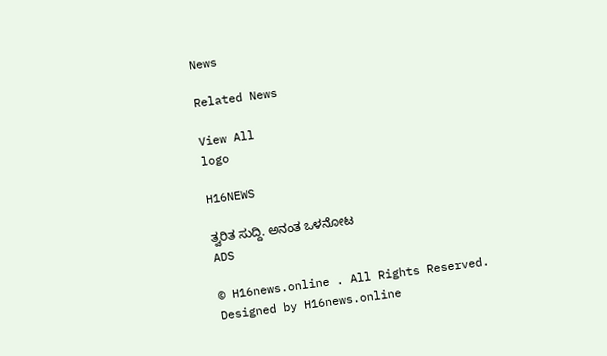News

Related News

View All
logo

H16NEWS

ತ್ವರಿತ ಸುದ್ದಿ. ಅನಂತ ಒಳನೋಟ
ADS

© H16news.online . All Rights Reserved. Designed by H16news.online